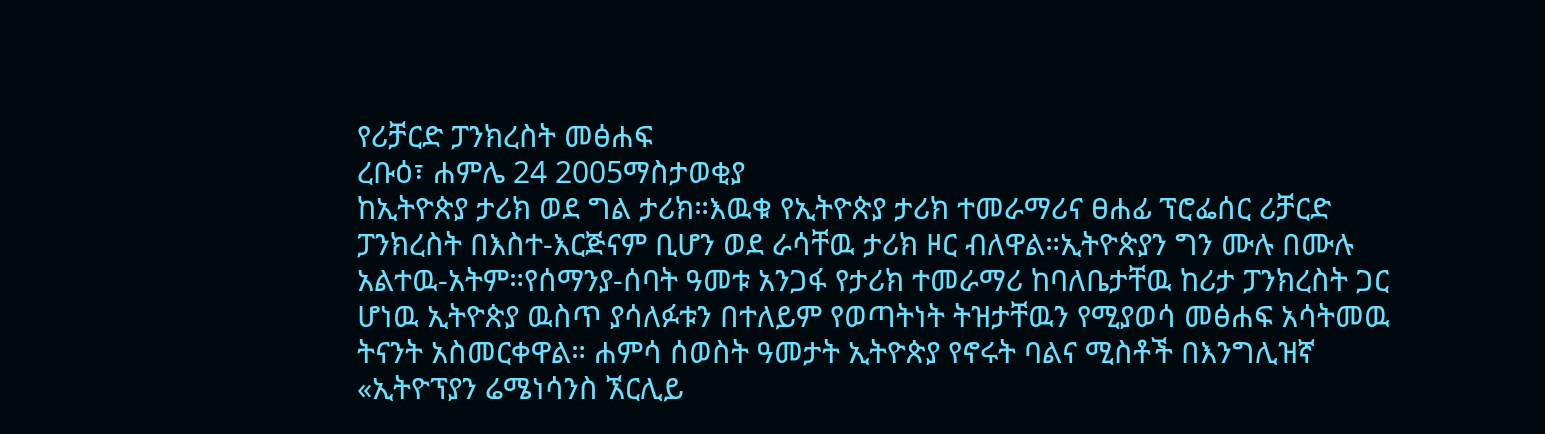የሪቻርድ ፓንክረስት መፅሐፍ
ረቡዕ፣ ሐምሌ 24 2005ማስታወቂያ
ከኢትዮጵያ ታሪክ ወደ ግል ታሪክ።እዉቁ የኢትዮጵያ ታሪክ ተመራማሪና ፀሐፊ ፕሮፌሰር ሪቻርድ ፓንክረስት በእስተ-እርጅናም ቢሆን ወደ ራሳቸዉ ታሪክ ዞር ብለዋል።ኢትዮጵያን ግን ሙሉ በሙሉ አልተዉ-አትም።የሰማንያ-ሰባት ዓመቱ አንጋፋ የታሪክ ተመራማሪ ከባለቤታቸዉ ከሪታ ፓንክረስት ጋር ሆነዉ ኢትዮጵያ ዉስጥ ያሳለፉቱን በተለይም የወጣትነት ትዝታቸዉን የሚያወሳ መፅሐፍ አሳትመዉ ትናንት አስመርቀዋል። ሐምሳ ሰወስት ዓመታት ኢትዮጵያ የኖሩት ባልና ሚስቶች በእንግሊዝኛ «ኢትዮፕያን ሬሜነሳንስ ኧርሊይ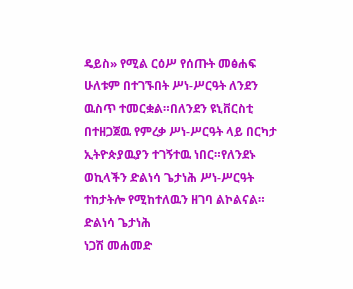ዴይስ» የሚል ርዕሥ የሰጡት መፅሐፍ ሁለቱም በተገኙበት ሥነ-ሥርዓት ለንደን ዉስጥ ተመርቋል።በለንደን ዩኒቨርስቲ በተዘጋጀዉ የምረቃ ሥነ-ሥርዓት ላይ በርካታ ኢትዮጵያዉያን ተገኝተዉ ነበር።የለንደኑ ወኪላችን ድልነሳ ጌታነሕ ሥነ-ሥርዓት ተከታትሎ የሚከተለዉን ዘገባ ልኮልናል።
ድልነሳ ጌታነሕ
ነጋሽ መሐመድ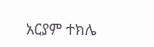አርያም ተክሌ